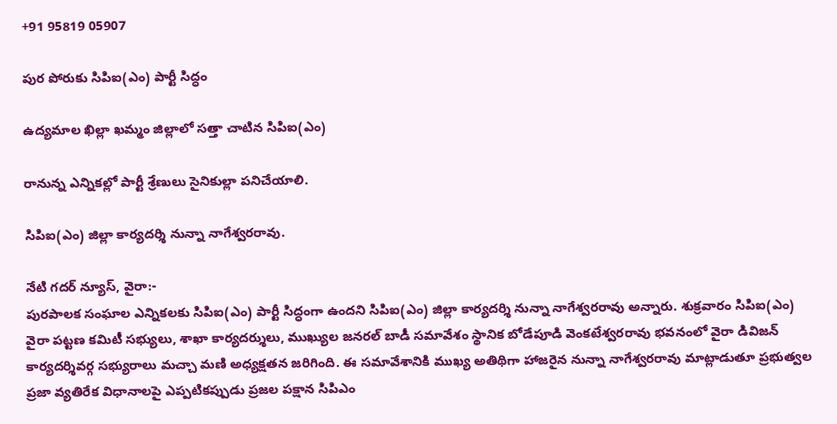+91 95819 05907

పుర పోరుకు సిపిఐ(ఎం) పార్టీ సిద్ధం

ఉద్యమాల ఖిల్లా ఖమ్మం జిల్లాలో సత్తా చాటిన సిపిఐ(ఎం)

రానున్న ఎన్నికల్లో పార్టీ శ్రేణులు సైనికుల్లా పనిచేయాలి.

సిపిఐ(ఎం) జిల్లా కార్యదర్శి నున్నా నాగేశ్వరరావు.

నేటి గదర్ న్యూస్, వైరా:-
పురపాలక సంఘాల ఎన్నికలకు సిపిఐ(ఎం) పార్టీ సిద్ధంగా ఉందని సిపిఐ(ఎం) జిల్లా కార్యదర్శి నున్నా నాగేశ్వరరావు అన్నారు. శుక్రవారం సిపిఐ(ఎం) వైరా పట్టణ కమిటీ సభ్యులు, శాఖా కార్యదర్శులు, ముఖ్యుల జనరల్ బాడీ సమావేశం స్థానిక బోడేపూడి వెంకటేశ్వరరావు భవనంలో వైరా డివిజన్ కార్యదర్శివర్గ సభ్యురాలు మచ్చా మణి అధ్యక్షతన జరిగింది. ఈ సమావేశానికి ముఖ్య అతిథిగా హాజరైన నున్నా నాగేశ్వరరావు మాట్లాడుతూ ప్రభుత్వల ప్రజా వ్యతిరేక విధానాలపై ఎప్పటికప్పుడు ప్రజల పక్షాన సిపిఎం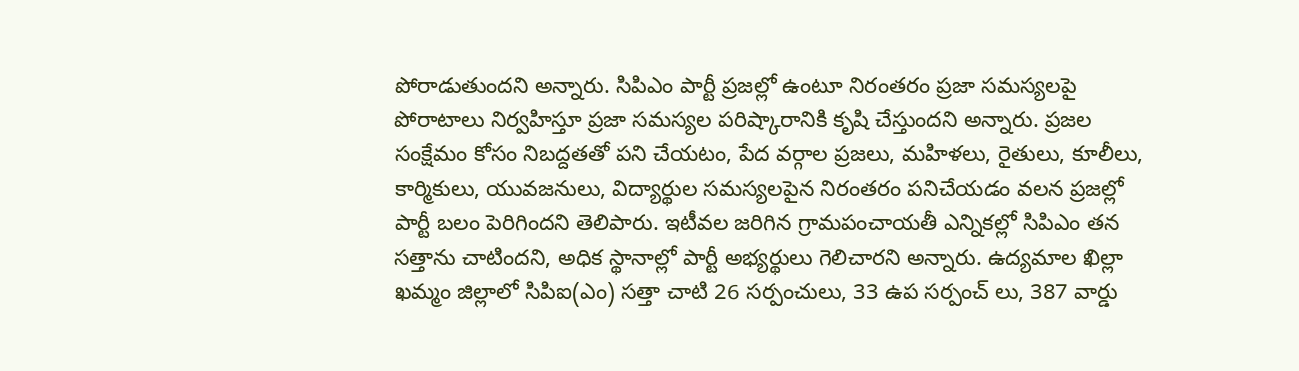పోరాడుతుందని అన్నారు. సిపిఎం పార్టీ ప్రజల్లో ఉంటూ నిరంతరం ప్రజా సమస్యలపై పోరాటాలు నిర్వహిస్తూ ప్రజా సమస్యల పరిష్కారానికి కృషి చేస్తుందని అన్నారు. ప్రజల సంక్షేమం కోసం నిబద్దతతో పని చేయటం, పేద వర్గాల ప్రజలు, మహిళలు, రైతులు, కూలీలు, కార్మికులు, యువజనులు, విద్యార్థుల సమస్యలపైన నిరంతరం పనిచేయడం వలన ప్రజల్లో పార్టీ బలం పెరిగిందని తెలిపారు. ఇటీవల జరిగిన గ్రామపంచాయతీ ఎన్నికల్లో సిపిఎం తన సత్తాను చాటిందని, అధిక స్థానాల్లో పార్టీ అభ్యర్థులు గెలిచారని అన్నారు. ఉద్యమాల ఖిల్లా ఖమ్మం జిల్లాలో సిపిఐ(ఎం) సత్తా చాటి 26 సర్పంచులు, 33 ఉప సర్పంచ్ లు, 387 వార్డు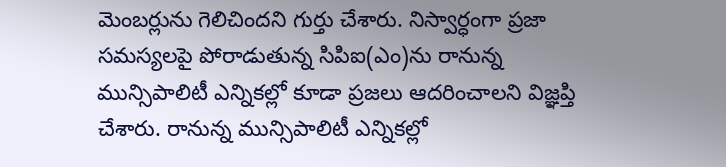మెంబర్లును గెలిచిందని గుర్తు చేశారు. నిస్వార్ధంగా ప్రజా సమస్యలపై పోరాడుతున్న సిపిఐ(ఎం)ను రానున్న మున్సిపాలిటీ ఎన్నికల్లో కూడా ప్రజలు ఆదరించాలని విజ్ఞప్తి చేశారు. రానున్న మున్సిపాలిటీ ఎన్నికల్లో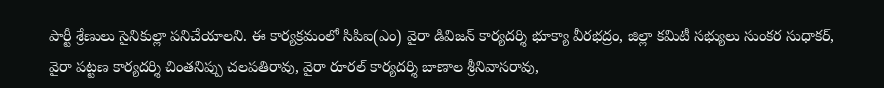పార్టీ శ్రేణులు సైనికుల్లా పనిచేయాలని. ఈ కార్యక్రమంలో సిపిఐ(ఎం) వైరా డివిజన్ కార్యదర్శి భూక్యా వీరభద్రం, జిల్లా కమిటీ సభ్యులు సుంకర సుధాకర్, వైరా పట్టణ కార్యదర్శి చింతనిప్పు చలపతిరావు, వైరా రూరల్ కార్యదర్శి బాణాల శ్రీనివాసరావు,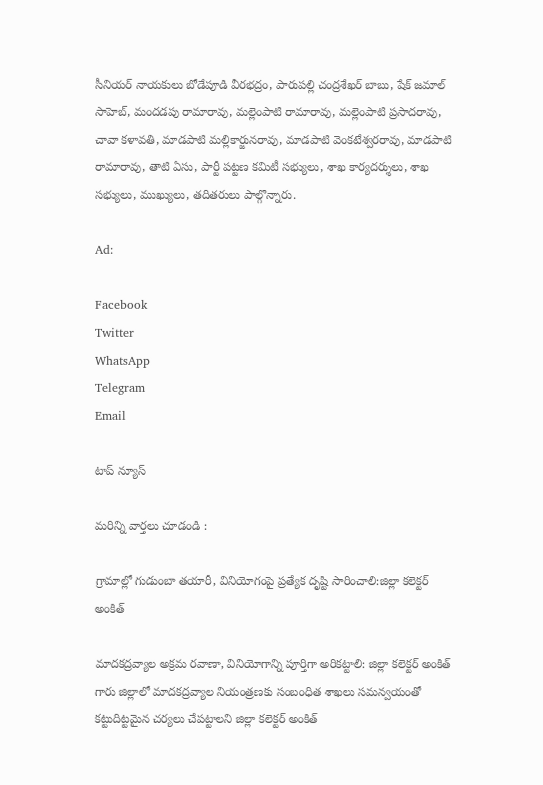సీనియర్ నాయకులు బోడేపూడి వీరభద్రం, పారుపల్లి చంద్రశేఖర్ బాబు, షేక్ జమాల్ సాహెబ్, మందడపు రామారావు, మల్లెంపాటి రామారావు, మల్లెంపాటి ప్రసాదరావు, చావా కళావతి, మాడపాటి మల్లికార్జునరావు, మాడపాటి వెంకటేశ్వరరావు, మాడపాటి రామారావు, తాటి ఏసు, పార్టీ పట్టణ కమిటీ సభ్యులు, శాఖ కార్యదర్శులు, శాఖ సభ్యులు, ముఖ్యులు, తదితరులు పాల్గొన్నారు.

Ad:

Facebook
Twitter
WhatsApp
Telegram
Email

టాప్ న్యూస్

మరిన్ని వార్తలు చూడండి :

గ్రామాల్లో గుడుంబా తయారీ, వినియోగంపై ప్రత్యేక దృష్టి సారించాలి:జిల్లా కలెక్టర్ అంకిత్

మాదకద్రవ్యాల అక్రమ రవాణా, వినియోగాన్ని పూర్తిగా అరికట్టాలి: జిల్లా కలెక్టర్ అంకిత్ గారు జిల్లాలో మాదకద్రవ్యాల నియంత్రణకు సంబంధిత శాఖలు సమన్వయంతో కట్టుదిట్టమైన చర్యలు చేపట్టాలని జిల్లా కలెక్టర్ అంకిత్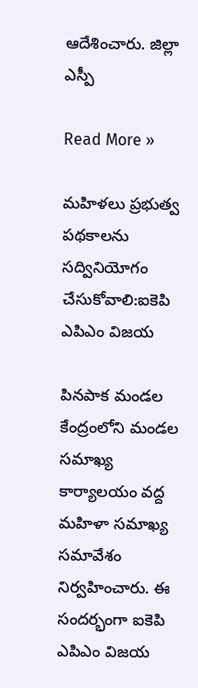ఆదేశించారు. జిల్లా ఎస్పీ

Read More »

మహిళలు ప్రభుత్వ పథకాలను సద్వినియోగం చేసుకోవాలి:ఐకెపి ఎపిఎం విజయ

పినపాక మండల కేంద్రంలోని మండల సమాఖ్య కార్యాలయం వద్ద మహిళా సమాఖ్య సమావేశం నిర్వహించారు. ఈ సందర్భంగా ఐకెపి ఎపిఎం విజయ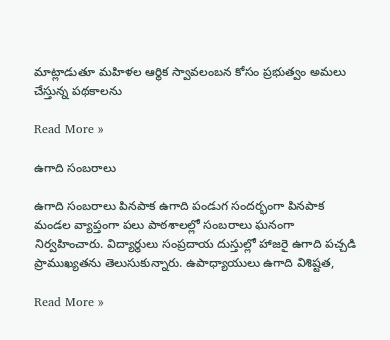మాట్లాడుతూ మహిళల ఆర్థిక స్వావలంబన కోసం ప్రభుత్వం అమలు చేస్తున్న పథకాలను

Read More »

ఉగాది సంబరాలు

ఉగాది సంబరాలు పినపాక ఉగాది పండుగ సందర్భంగా పినపాక మండల వ్యాప్తంగా పలు పాఠశాలల్లో సంబరాలు ఘనంగా నిర్వహించారు. విద్యార్థులు సంప్రదాయ దుస్తుల్లో హాజరై ఉగాది పచ్చడి ప్రాముఖ్యతను తెలుసుకున్నారు. ఉపాధ్యాయులు ఉగాది విశిష్టత,

Read More »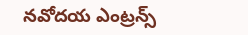నవోదయ ఎంట్రన్స్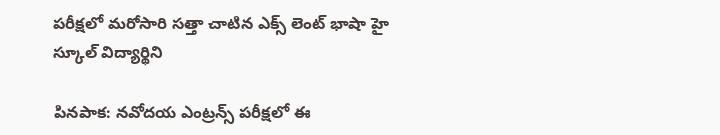పరీక్షలో మరోసారి సత్తా చాటిన ఎక్స్ లెంట్ భాషా హై స్కూల్ విద్యార్థిని

పినపాక: నవోదయ ఎంట్రన్స్ పరీక్షలో ఈ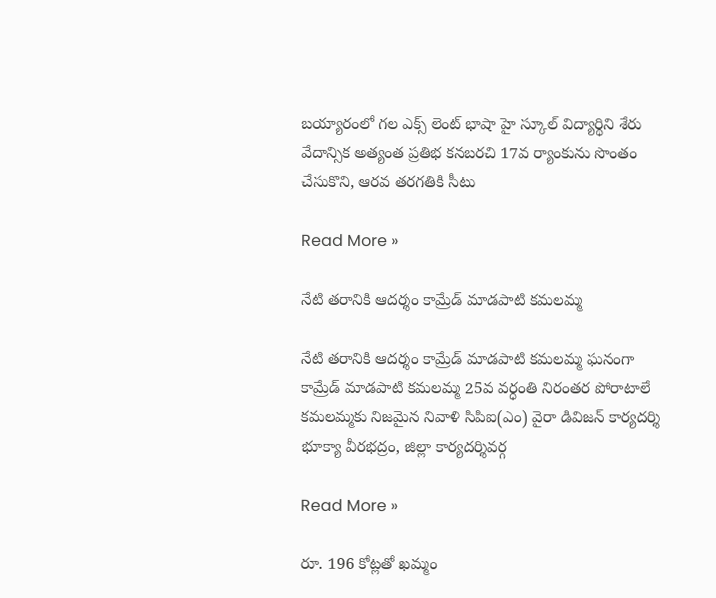బయ్యారంలో గల ఎక్స్ లెంట్ భాషా హై స్కూల్ విద్యార్థిని శేరు వేదాన్సిక అత్యంత ప్రతిభ కనబరచి 17వ ర్యాంకును సొంతం చేసుకొని, ఆరవ తరగతికి సీటు

Read More »

నేటి తరానికి ఆదర్శం కామ్రేడ్ మాడపాటి కమలమ్మ

నేటి తరానికి ఆదర్శం కామ్రేడ్ మాడపాటి కమలమ్మ ఘనంగా కామ్రేడ్ మాడపాటి కమలమ్మ 25వ వర్ధంతి నిరంతర పోరాటాలే కమలమ్మకు నిజమైన నివాళి సిపిఐ(ఎం) వైరా డివిజన్ కార్యదర్శి భూక్యా వీరభద్రం, జిల్లా కార్యదర్శివర్గ

Read More »

రూ. 196 కోట్లతో ఖమ్మం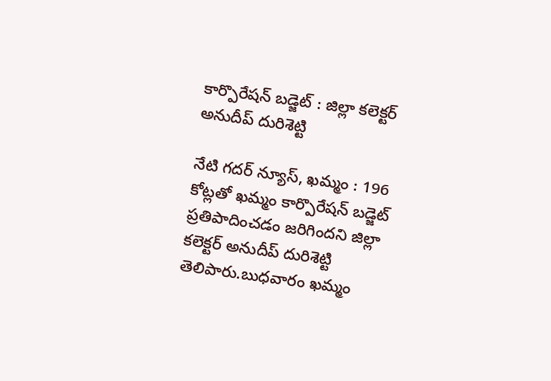కార్పొరేషన్ బడ్జెట్ : జిల్లా కలెక్టర్ అనుదీప్ దురిశెట్టి

నేటి గదర్ న్యూస్, ఖమ్మం : 196 కోట్లతో ఖమ్మం కార్పొరేషన్ బడ్జెట్ ప్రతిపాదించడం జరిగిందని జిల్లా కలెక్టర్ అనుదీప్ దురిశెట్టి తెలిపారు.బుధవారం ఖమ్మం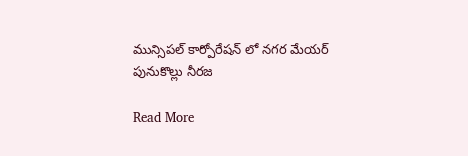మున్సిపల్ కార్పోరేషన్ లో నగర మేయర్ పునుకొల్లు నీరజ

Read More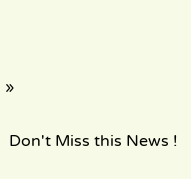»

 Don't Miss this News !